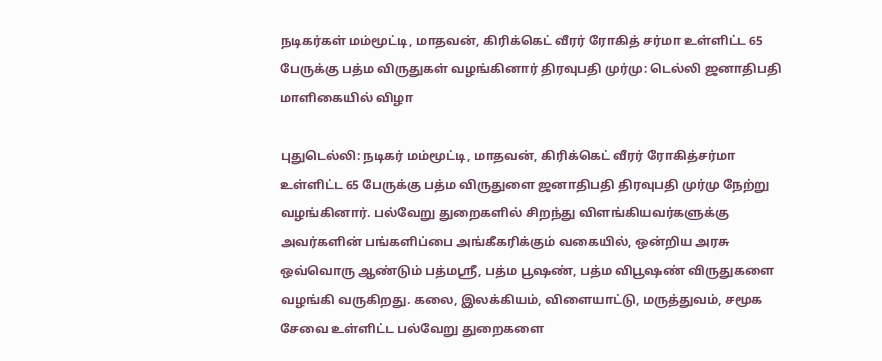நடிகர்கள் மம்மூட்டி, மாதவன், கிரிக்கெட் வீரர் ரோகித் சர்மா உள்ளிட்ட 65 பேருக்கு பத்ம விருதுகள் வழங்கினார் திரவுபதி முர்மு: டெல்லி ஜனாதிபதி மாளிகையில் விழா

புதுடெல்லி: நடிகர் மம்மூட்டி, மாதவன், கிரிக்கெட் வீரர் ரோகித்சர்மா உள்ளிட்ட 65 பேருக்கு பத்ம விருதுளை ஜனாதிபதி திரவுபதி முர்மு நேற்று வழங்கினார். பல்வேறு துறைகளில் சிறந்து விளங்கியவர்களுக்கு அவர்களின் பங்களிப்பை அங்கீகரிக்கும் வகையில், ஒன்றிய அரசு ஒவ்வொரு ஆண்டும் பத்மஸ்ரீ, பத்ம பூஷண், பத்ம விபூஷண் விருதுகளை வழங்கி வருகிறது. கலை, இலக்கியம், விளையாட்டு, மருத்துவம், சமூக சேவை உள்ளிட்ட பல்வேறு துறைகளை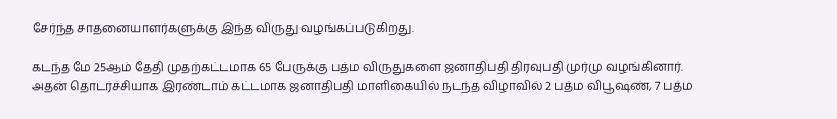சேர்ந்த சாதனையாளர்களுக்கு இந்த விருது வழங்கப்படுகிறது.

கடந்த மே 25ஆம் தேதி முதற்கட்டமாக 65 பேருக்கு பத்ம விருதுகளை ஜனாதிபதி திரவுபதி முர்மு வழங்கினார். அதன் தொடர்ச்சியாக இரண்டாம் கட்டமாக ஜனாதிபதி மாளிகையில் நடந்த விழாவில் 2 பத்ம விபூஷண், 7 பத்ம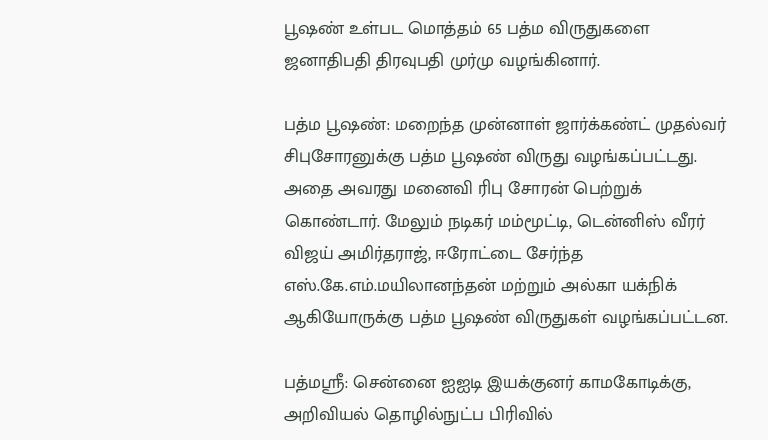பூஷண் உள்பட மொத்தம் 65 பத்ம விருதுகளை ஜனாதிபதி திரவுபதி முர்மு வழங்கினார்.

பத்ம பூஷண்: மறைந்த முன்னாள் ஜார்க்கண்ட் முதல்வர் சிபுசோரனுக்கு பத்ம பூஷண் விருது வழங்கப்பட்டது. அதை அவரது மனைவி ரிபு சோரன் பெற்றுக் கொண்டார். மேலும் நடிகர் மம்மூட்டி, டென்னிஸ் வீரர் விஜய் அமிர்தராஜ், ஈரோட்டை சேர்ந்த எஸ்.கே.எம்.மயிலானந்தன் மற்றும் அல்கா யக்நிக் ஆகியோருக்கு பத்ம பூஷண் விருதுகள் வழங்கப்பட்டன.

பத்மஸ்ரீ: சென்னை ஐஐடி இயக்குனர் காமகோடிக்கு, அறிவியல் தொழில்நுட்ப பிரிவில்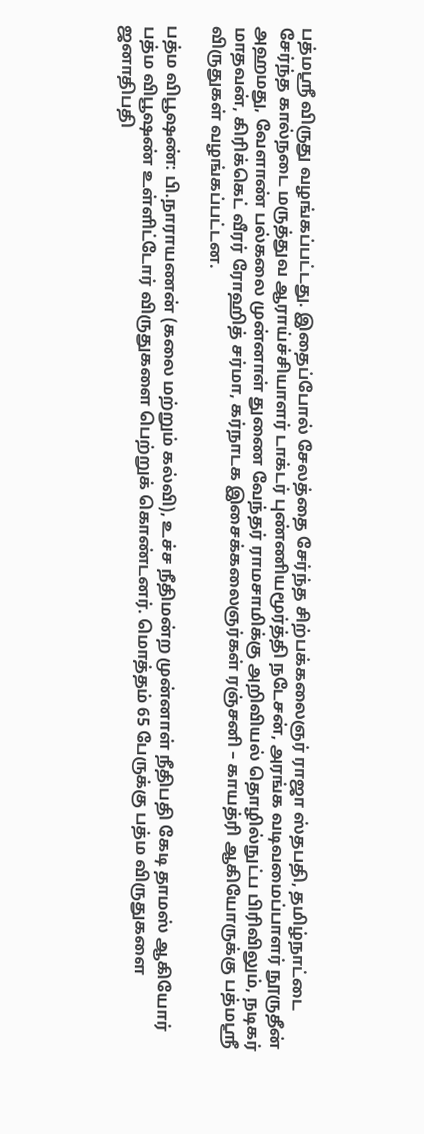பத்மஸ்ரீ விருது வழங்கப்பட்டது. இதைப்போல் சேலத்தை சேர்ந்த சிற்பக்கலைஞர் ராஜா ஸ்தபதி, தமிழ்நாட்டை சேர்ந்த கால்நடை மருத்துவ ஆராய்ச்சியாளர் டாக்டர் புண்ணியமூர்த்தி நடேசன், அரங்க வடிவமைப்பாளர் நூருதீன் அஹமது, வேளாண் பல்கலை முன்னாள் துணை வேந்தர் ராமசாமிக்கு அறிவியல் தொழில்நுட்ப பிரிவிலும், நடிகர் மாதவன், கிரிக்கெட் வீரர் ரோஹித் சர்மா, கர்நாடக இசைக்கலைஞர்கள் ரஞ்சனி – காயத்ரி ஆகியோருக்கு பத்மஸ்ரீ விருதுகள் வழங்கப்பட்டன.

பத்ம விபூஷண்: பி.நாராயணன் (கலை மற்றும் கல்வி), உச்ச நீதிமன்ற முன்னாள் நீதிபதி கேடி தாமஸ் ஆகியோர் பத்ம விபூஷண் உள்ளிட்டோர் விருதுகளை பெற்றுக் கொண்டனர். மொத்தம் 65 பேருக்கு பத்ம விருதுகளை ஜனாதிபதி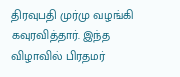திரவுபதி முர்மு வழங்கி கவுரவித்தார். இந்த விழாவில் பிரதமர்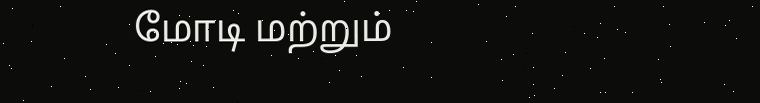மோடி மற்றும்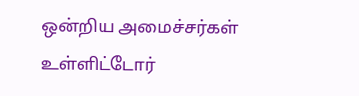ஒன்றிய அமைச்சர்கள் உள்ளிட்டோர்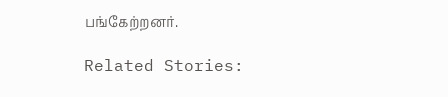பங்கேற்றனர்.

Related Stories: